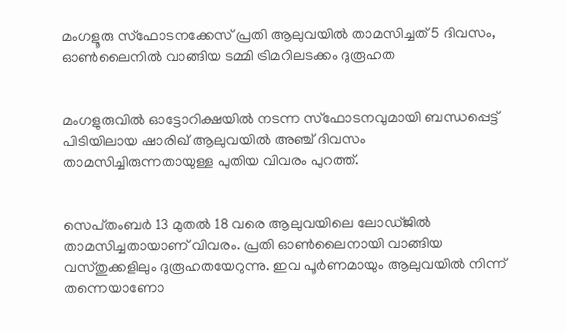മംഗളൂരു സ്ഫോടനക്കേസ് പ്രതി ആലുവയിൽ താമസിച്ചത് 5 ദിവസം, ഓണ്‍ലൈനില്‍ വാങ്ങിയ ടമ്മി ട്രിമറിലടക്കം ദുരൂഹത


മംഗളുരുവില്‍ ഓട്ടോറിക്ഷയില്‍ നടന്ന സ്ഫോടനവുമായി ബന്ധപ്പെട്ട് പിടിയിലായ ഷാരിഖ് ആലുവയില്‍ അഞ്ച് ദിവസം താമസിച്ചിരുന്നതായുള്ള പുതിയ വിവരം പുറത്ത്.


സെപ്‌തംബര്‍ 13 മുതല്‍ 18 വരെ ആലുവയിലെ ലോഡ്‌ജില്‍ താമസിച്ചതായാണ് വിവരം. പ്രതി ഓണ്‍ലൈനായി വാങ്ങിയ വസ്‌തുക്കളിലും ദുരൂഹതയേറുന്നു. ഇവ പൂര്‍ണമായും ആലുവയില്‍ നിന്ന് തന്നെയാണോ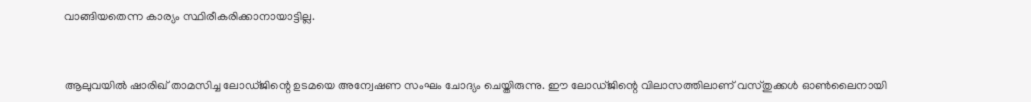വാങ്ങിയതെന്ന കാര്യം സ്ഥിരീകരിക്കാനായാട്ടില്ല.


ആലുവയില്‍ ഷാരിഖ് താമസിച്ച ലോഡ്‌ജിന്റെ ഉടമയെ അന്വേഷണ സംഘം ചോദ്യം ചെയ്തിരുന്നു. ഈ ലോഡ്‌ജിന്റെ വിലാസത്തിലാണ് വസ്‌തുക്കള്‍ ഓണ്‍ലൈനായി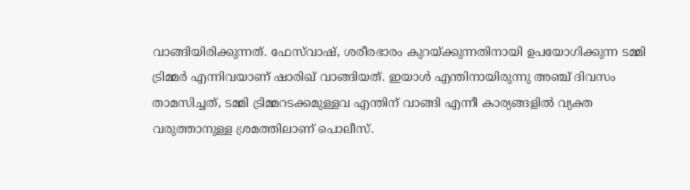വാങ്ങിയിരിക്കുന്നത്. ഫേസ്‌വാഷ്, ശരീരഭാരം കുറയ്ക്കുന്നതിനായി ഉപയോഗിക്കുന്ന ടമ്മി ട്രിമ്മര്‍ എന്നിവയാണ് ഷാരിഖ് വാങ്ങിയത്. ഇയാള്‍ എന്തിനായിരുന്നു അഞ്ച് ദിവസം താമസിച്ചത്, ടമ്മി ട്രിമ്മറടക്കമുള്ളവ എന്തിന് വാങ്ങി എന്നീ കാര്യങ്ങളില്‍ വ്യക്ത വരുത്താനുള്ള ശ്രമത്തിലാണ് പൊലീസ്.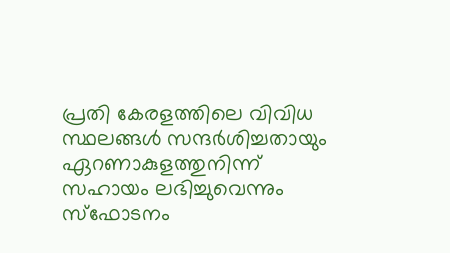പ്രതി കേരളത്തിലെ വിവിധ സ്ഥലങ്ങള്‍ സന്ദര്‍ശിച്ചതായും ഏറണാകുളത്തുനിന്ന് സഹായം ലഭിച്ചുവെന്നും സ്ഫോടനം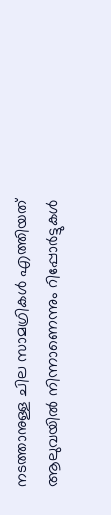നടത്താനുള്ള ചില സാമഗ്രികള്‍ എത്തിയത് ആലുവയില്‍ നിന്നാണെന്നും റിപ്പോര്‍ട്ടുകള്‍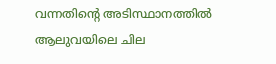വന്നതിന്റെ അടിസ്ഥാനത്തില്‍ ആലുവയിലെ ചില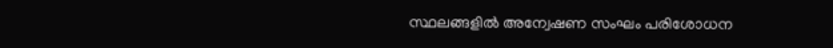സ്ഥലങ്ങളില്‍ അന്വേഷണ സംഘം പരിശോധന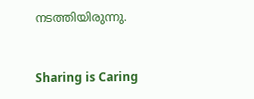നടത്തിയിരുന്നു.



Sharing is Caring